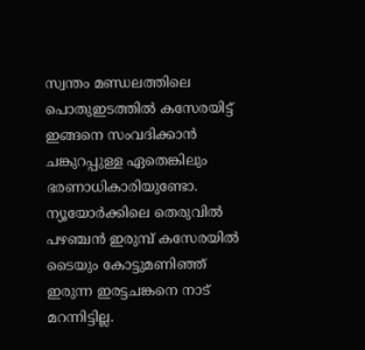സ്വന്തം മണ്ഡലത്തിലെ പൊതുഇടത്തിൽ കസേരയിട്ട് ഇങ്ങനെ സംവദിക്കാൻ ചങ്കുറപ്പുള്ള ഏതെങ്കിലും ഭരണാധികാരിയുണ്ടോ. ന്യൂയോർക്കിലെ തെരുവിൽ പഴഞ്ചൻ ഇരുമ്പ് കസേരയിൽ ടൈയും കോട്ടുമണിഞ്ഞ് ഇരുന്ന ഇരട്ടചങ്കനെ നാട് മറന്നിട്ടില്ല.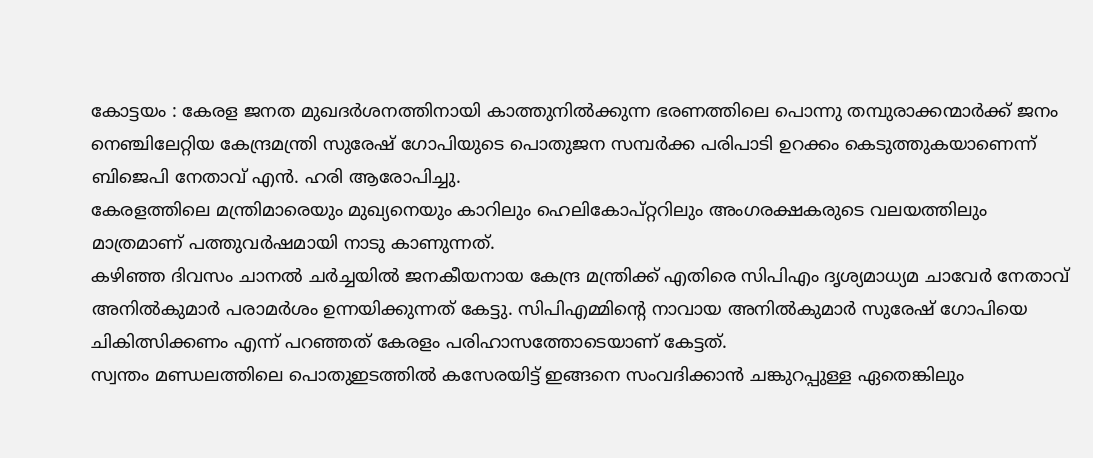കോട്ടയം : കേരള ജനത മുഖദർശനത്തിനായി കാത്തുനിൽക്കുന്ന ഭരണത്തിലെ പൊന്നു തമ്പുരാക്കന്മാർക്ക് ജനം നെഞ്ചിലേറ്റിയ കേന്ദ്രമന്ത്രി സുരേഷ് ഗോപിയുടെ പൊതുജന സമ്പർക്ക പരിപാടി ഉറക്കം കെടുത്തുകയാണെന്ന് ബിജെപി നേതാവ് എൻ. ഹരി ആരോപിച്ചു.
കേരളത്തിലെ മന്ത്രിമാരെയും മുഖ്യനെയും കാറിലും ഹെലികോപ്റ്ററിലും അംഗരക്ഷകരുടെ വലയത്തിലും മാത്രമാണ് പത്തുവർഷമായി നാടു കാണുന്നത്.
കഴിഞ്ഞ ദിവസം ചാനൽ ചർച്ചയിൽ ജനകീയനായ കേന്ദ്ര മന്ത്രിക്ക് എതിരെ സിപിഎം ദൃശ്യമാധ്യമ ചാവേർ നേതാവ് അനിൽകുമാർ പരാമർശം ഉന്നയിക്കുന്നത് കേട്ടു. സിപിഎമ്മിന്റെ നാവായ അനിൽകുമാർ സുരേഷ് ഗോപിയെ ചികിത്സിക്കണം എന്ന് പറഞ്ഞത് കേരളം പരിഹാസത്തോടെയാണ് കേട്ടത്.
സ്വന്തം മണ്ഡലത്തിലെ പൊതുഇടത്തിൽ കസേരയിട്ട് ഇങ്ങനെ സംവദിക്കാൻ ചങ്കുറപ്പുള്ള ഏതെങ്കിലും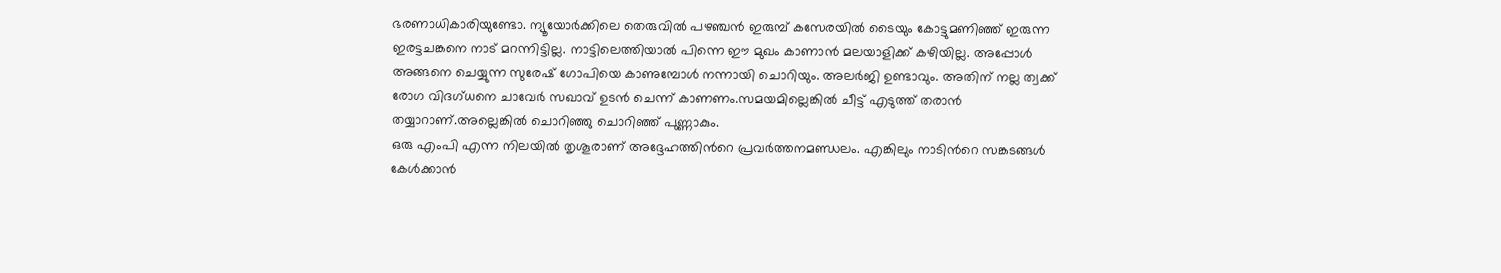ഭരണാധികാരിയുണ്ടോ. ന്യൂയോർക്കിലെ തെരുവിൽ പഴഞ്ചൻ ഇരുമ്പ് കസേരയിൽ ടൈയും കോട്ടുമണിഞ്ഞ് ഇരുന്ന ഇരട്ടചങ്കനെ നാട് മറന്നിട്ടില്ല. നാട്ടിലെത്തിയാൽ പിന്നെ ഈ മുഖം കാണാൻ മലയാളിക്ക് കഴിയില്ല. അപ്പോൾ അങ്ങനെ ചെയ്യുന്ന സുരേഷ് ഗോപിയെ കാണുമ്പോൾ നന്നായി ചൊറിയും. അലർജി ഉണ്ടാവും. അതിന് നല്ല ത്വക്ക് രോഗ വിദഗ്ധനെ ചാവേർ സഖാവ് ഉടൻ ചെന്ന് കാണണം.സമയമില്ലെങ്കിൽ ചീട്ട് എടുത്ത് തരാൻ തയ്യാറാണ്.അല്ലെങ്കിൽ ചൊറിഞ്ഞു ചൊറിഞ്ഞ് പുണ്ണാകും.
ഒരു എംപി എന്ന നിലയിൽ തൃശൂരാണ് അദ്ദേഹത്തിൻറെ പ്രവർത്തനമണ്ഡലം. എങ്കിലും നാടിൻറെ സങ്കടങ്ങൾ കേൾക്കാൻ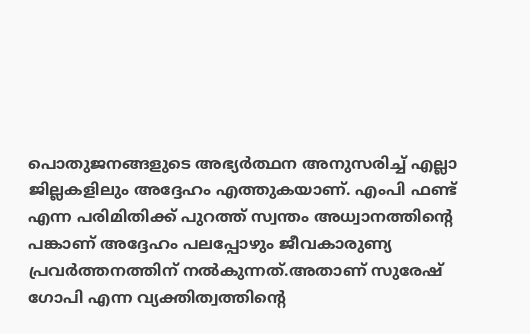പൊതുജനങ്ങളുടെ അഭ്യർത്ഥന അനുസരിച്ച് എല്ലാ ജില്ലകളിലും അദ്ദേഹം എത്തുകയാണ്. എംപി ഫണ്ട് എന്ന പരിമിതിക്ക് പുറത്ത് സ്വന്തം അധ്വാനത്തിന്റെ പങ്കാണ് അദ്ദേഹം പലപ്പോഴും ജീവകാരുണ്യ പ്രവർത്തനത്തിന് നൽകുന്നത്.അതാണ് സുരേഷ് ഗോപി എന്ന വ്യക്തിത്വത്തിന്റെ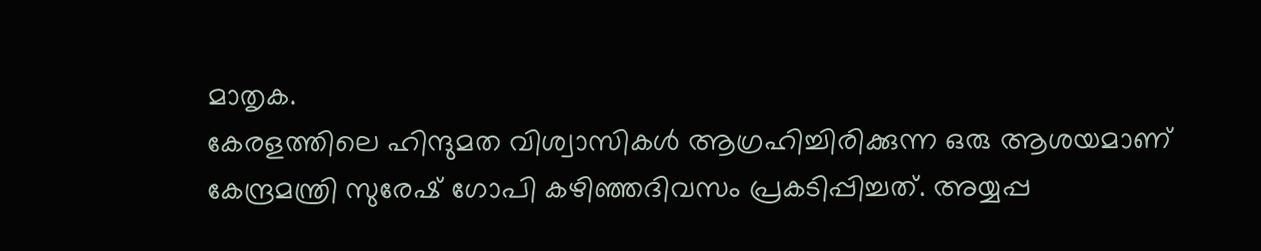മാതൃക.
കേരളത്തിലെ ഹിന്ദുമത വിശ്വാസികൾ ആഗ്രഹിച്ചിരിക്കുന്ന ഒരു ആശയമാണ് കേന്ദ്രമന്ത്രി സുരേഷ് ഗോപി കഴിഞ്ഞദിവസം പ്രകടിപ്പിച്ചത്. അയ്യപ്പ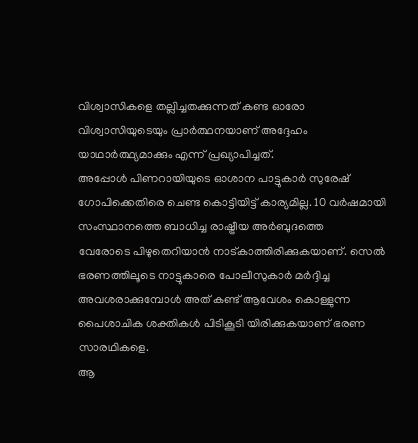വിശ്വാസികളെ തല്ലിച്ചതക്കുന്നത് കണ്ട ഓരോ വിശ്വാസിയുടെയും പ്രാർത്ഥനയാണ് അദ്ദേഹം യാഥാർത്ഥ്യമാക്കും എന്ന് പ്രഖ്യാപിച്ചത്.
അപ്പോൾ പിണറായിയുടെ ഓശാന പാട്ടുകാർ സുരേഷ് ഗോപിക്കെതിരെ ചെണ്ട കൊട്ടിയിട്ട് കാര്യമില്ല. 10 വർഷമായി സംസ്ഥാനത്തെ ബാധിച്ച രാഷ്ട്രീയ അർബുദത്തെ
വേരോടെ പിഴുതെറിയാൻ നാട്കാത്തിരിക്കുകയാണ്. സെൽ ഭരണത്തിലൂടെ നാട്ടുകാരെ പോലീസുകാർ മർദ്ദിച്ച അവശരാക്കുമ്പോൾ അത് കണ്ട് ആവേശം കൊള്ളുന്ന പൈശാചിക ശക്തികൾ പിടികൂടി യിരിക്കുകയാണ് ഭരണ സാരഥികളെ.
ആ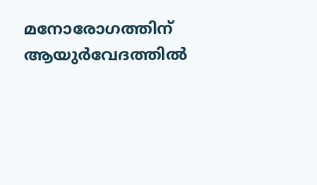മനോരോഗത്തിന് ആയുർവേദത്തിൽ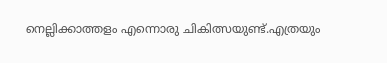നെല്ലിക്കാത്തളം എന്നൊരു ചികിത്സയുണ്ട്.എത്രയും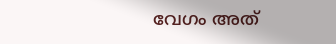വേഗം അത്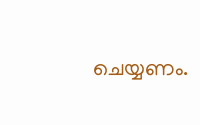ചെയ്യണം.